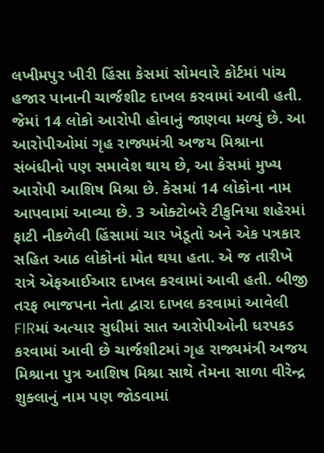લખીમપુર ખીરી હિંસા કેસમાં સોમવારે કોર્ટમાં પાંચ હજાર પાનાની ચાર્જશીટ દાખલ કરવામાં આવી હતી. જેમાં 14 લોકો આરોપી હોવાનું જાણવા મળ્યું છે. આ આરોપીઓમાં ગૃહ રાજ્યમંત્રી અજય મિશ્રાના સંબંધીનો પણ સમાવેશ થાય છે, આ કેસમાં મુખ્ય આરોપી આશિષ મિશ્રા છે. કેસમાં 14 લોકોના નામ આપવામાં આવ્યા છે. 3 ઓક્ટોબરે ટીકુનિયા શહેરમાં ફાટી નીકળેલી હિંસામાં ચાર ખેડૂતો અને એક પત્રકાર સહિત આઠ લોકોનાં મોત થયા હતા. એ જ તારીખે રાત્રે એફઆઈઆર દાખલ કરવામાં આવી હતી. બીજી તરફ ભાજપના નેતા દ્વારા દાખલ કરવામાં આવેલી FIRમાં અત્યાર સુધીમાં સાત આરોપીઓની ધરપકડ કરવામાં આવી છે ચાર્જશીટમાં ગૃહ રાજ્યમંત્રી અજય મિશ્રાના પુત્ર આશિષ મિશ્રા સાથે તેમના સાળા વીરેન્દ્ર શુક્લાનું નામ પણ જોડવામાં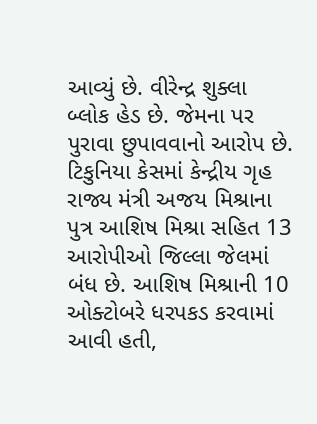આવ્યું છે. વીરેન્દ્ર શુક્લા બ્લોક હેડ છે. જેમના પર પુરાવા છુપાવવાનો આરોપ છે. ટિકુનિયા કેસમાં કેન્દ્રીય ગૃહ રાજ્ય મંત્રી અજય મિશ્રાના પુત્ર આશિષ મિશ્રા સહિત 13 આરોપીઓ જિલ્લા જેલમાં બંધ છે. આશિષ મિશ્રાની 10 ઓક્ટોબરે ધરપકડ કરવામાં આવી હતી,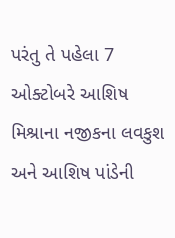પરંતુ તે પહેલા 7 ઓક્ટોબરે આશિષ મિશ્રાના નજીકના લવકુશ અને આશિષ પાંડેની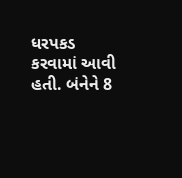ધરપકડ કરવામાં આવી હતી. બંનેને 8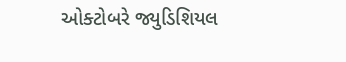ઓક્ટોબરે જ્યુડિશિયલ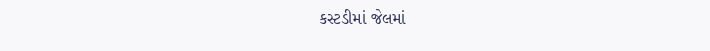કસ્ટડીમાં જેલમાં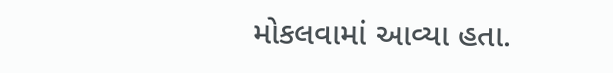મોકલવામાં આવ્યા હતા.